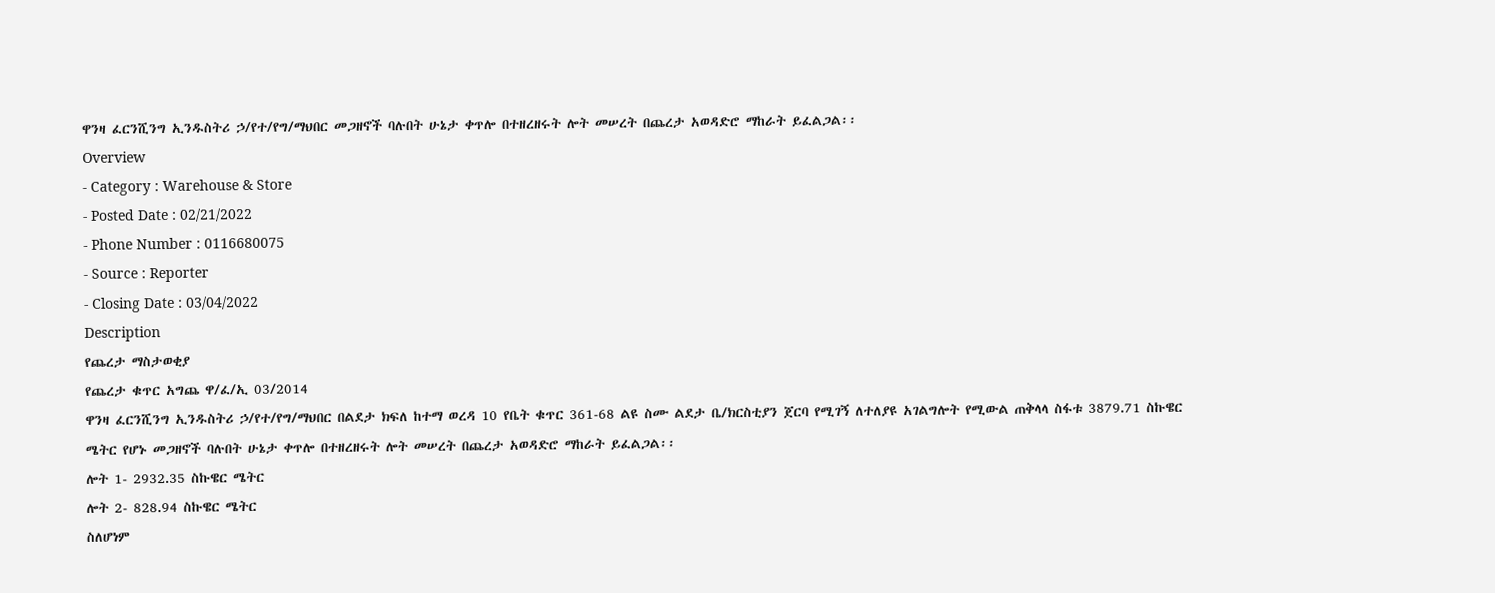ዋንዛ ፈርንሺንግ ኢንዱስትሪ ኃ/የተ/የግ/ማህበር መጋዘኖች ባሉበት ሁኔታ ቀጥሎ በተዘረዘሩት ሎት መሠረት በጨረታ አወዳድሮ ማከራት ይፈልጋል፡፡
Overview
- Category : Warehouse & Store
- Posted Date : 02/21/2022
- Phone Number : 0116680075
- Source : Reporter
- Closing Date : 03/04/2022
Description
የጨረታ ማስታወቂያ
የጨረታ ቁጥር አግጨ ዋ/ፈ/ኢ 03/2014
ዋንዛ ፈርንሺንግ ኢንዱስትሪ ኃ/የተ/የግ/ማህበር በልደታ ክፍለ ከተማ ወረዳ 10 የቤት ቁጥር 361-68 ልዩ ስሙ ልደታ ቤ/ክርስቲያን ጀርባ የሚገኝ ለተለያዩ አገልግሎት የሚውል ጠቅላላ ስፋቱ 3879.71 ስኩዌር ሜትር የሆኑ መጋዘኖች ባሉበት ሁኔታ ቀጥሎ በተዘረዘሩት ሎት መሠረት በጨረታ አወዳድሮ ማከራት ይፈልጋል፡፡
ሎት 1- 2932.35 ስኩዌር ሜትር
ሎት 2- 828.94 ስኩዌር ሜትር
ስለሆነም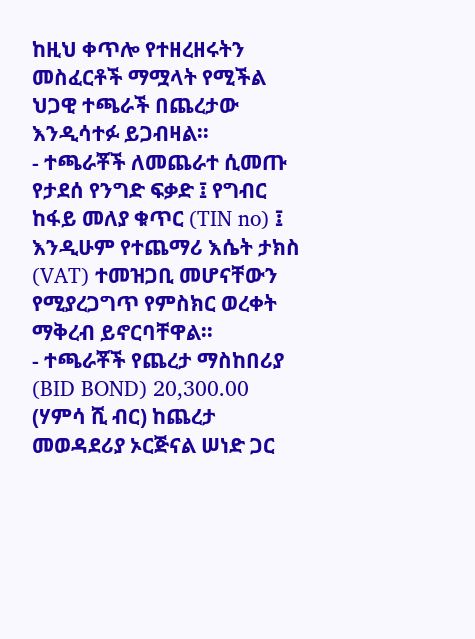ከዚህ ቀጥሎ የተዘረዘሩትን መስፈርቶች ማሟላት የሚችል ህጋዊ ተጫራች በጨረታው እንዲሳተፉ ይጋብዛል፡፡
- ተጫራቾች ለመጨራተ ሲመጡ የታደሰ የንግድ ፍቃድ ፤ የግብር ከፋይ መለያ ቁጥር (TIN no) ፤ እንዲሁም የተጨማሪ እሴት ታክስ (VAT) ተመዝጋቢ መሆናቸውን የሚያረጋግጥ የምስክር ወረቀት ማቅረብ ይኖርባቸዋል፡፡
- ተጫራቾች የጨረታ ማስከበሪያ (BID BOND) 20,300.00 (ሃምሳ ሺ ብር) ከጨረታ መወዳደሪያ ኦርጅናል ሠነድ ጋር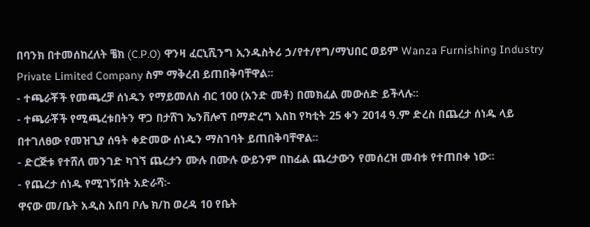በባንክ በተመሰከረለት ቼክ (C.P.O) ዋንዛ ፈርኒሺንግ ኢንዱስትሪ ኃ/የተ/የግ/ማህበር ወይም Wanza Furnishing Industry Private Limited Company ስም ማቅረብ ይጠበቅባቸዋል፡፡
- ተጫራቾች የመጫረቻ ሰነዱን የማይመለስ ብር 100 (አንድ መቶ) በመክፈል መውሰድ ይችላሉ፡፡
- ተጫራቾች የሚጫረቱበትን ዋጋ በታሸገ ኤንቨሎፕ በማድረግ እስከ የካቲት 25 ቀን 2014 ዓ.ም ድረስ በጨረታ ሰነዱ ላይ በተገለፀው የመዝጊያ ሰዓት ቀድመው ሰነዱን ማስገባት ይጠበቅባቸዋል፡፡
- ድርጅቱ የተሸለ መንገድ ካገኘ ጨረታን ሙሉ በሙሉ ውይንም በከፊል ጨረታውን የመሰረዝ መብቱ የተጠበቀ ነው፡፡
- የጨረታ ሰነዱ የሚገኝበት አድራሻ፡-
ዋናው መ/ቤት አዲስ አበባ ቦሌ ክ/ከ ወረዳ 10 የቤት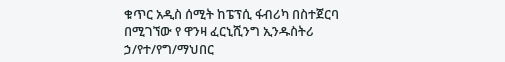ቁጥር አዲስ ሰሚት ከፔፕሲ ፋብሪካ በስተጀርባ በሚገኘው የ ዋንዛ ፈርኒሺንግ ኢንዱስትሪ ኃ/የተ/የግ/ማህበር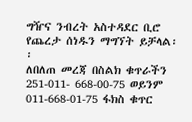ግዥና ንብረት አስተዳደር ቢሮ የጨረታ ሰነዱን ማግኘት ይቻላል፡፡
ለበለጠ መረጃ በስልክ ቁጥራችን 251-011- 668-00-75 ወይንም 011-668-01-75 ፋክስ ቁጥር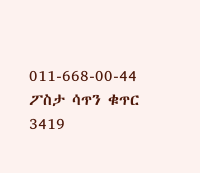011-668-00-44 ፖስታ ሳጥን ቁጥር 3419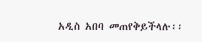አዲስ አበባ መጠየቅይችላሉ፡፡